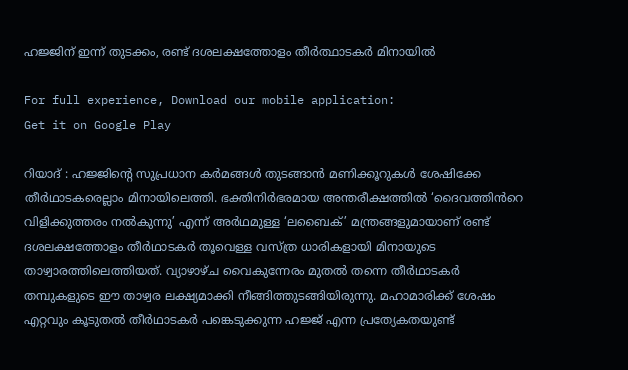ഹജ്ജിന് ഇന്ന് തുടക്കം, രണ്ട് ദശലക്ഷത്തോളം തീർത്ഥാടകര്‍ മിനായിൽ

For full experience, Download our mobile application:
Get it on Google Play

റിയാദ് : ഹജ്ജിന്‍റെ സുപ്രധാന കർമങ്ങൾ തുടങ്ങാൻ മണിക്കൂറുകൾ ശേഷിക്കേ തീർഥാടകരെല്ലാം മിനായിലെത്തി. ഭക്തിനിർഭരമായ അന്തരീക്ഷത്തിൽ ‘ദൈവത്തിൻറെ വിളിക്കുത്തരം നൽകുന്നു’ എന്ന് അർഥമുള്ള ‘ലബൈക്’ മന്ത്രങ്ങളുമായാണ് രണ്ട് ദശലക്ഷത്തോളം തീർഥാടകർ തൂവെള്ള വസ്ത്ര ധാരികളായി മിനായുടെ താഴ്വാരത്തിലെത്തിയത്. വ്യാഴാഴ്ച വൈകുന്നേരം മുതൽ തന്നെ തീർഥാടകർ തമ്പുകളുടെ ഈ താഴ്വര ലക്ഷ്യമാക്കി നീങ്ങിത്തുടങ്ങിയിരുന്നു. മഹാമാരിക്ക് ശേഷം എറ്റവും കൂടുതൽ തീർഥാടകർ പങ്കെടുക്കുന്ന ഹജ്ജ് എന്ന പ്രത്യേകതയുണ്ട്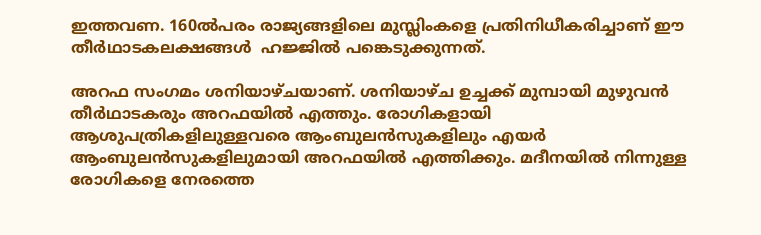ഇത്തവണ. 160ൽപരം രാജ്യങ്ങളിലെ മുസ്ലിംകളെ പ്രതിനിധീകരിച്ചാണ് ഈ തീർഥാടകലക്ഷങ്ങൾ  ഹജ്ജിൽ പങ്കെടുക്കുന്നത്.

അറഫ സംഗമം ശനിയാഴ്ചയാണ്. ശനിയാഴ്ച ഉച്ചക്ക് മുമ്പായി മുഴുവൻ തീർഥാടകരും അറഫയിൽ എത്തും. രോഗികളായി ആശുപത്രികളിലുള്ളവരെ ആംബുലൻസുകളിലും എയർ ആംബുലൻസുകളിലുമായി അറഫയിൽ എത്തിക്കും. മദീനയിൽ നിന്നുള്ള രോഗികളെ നേരത്തെ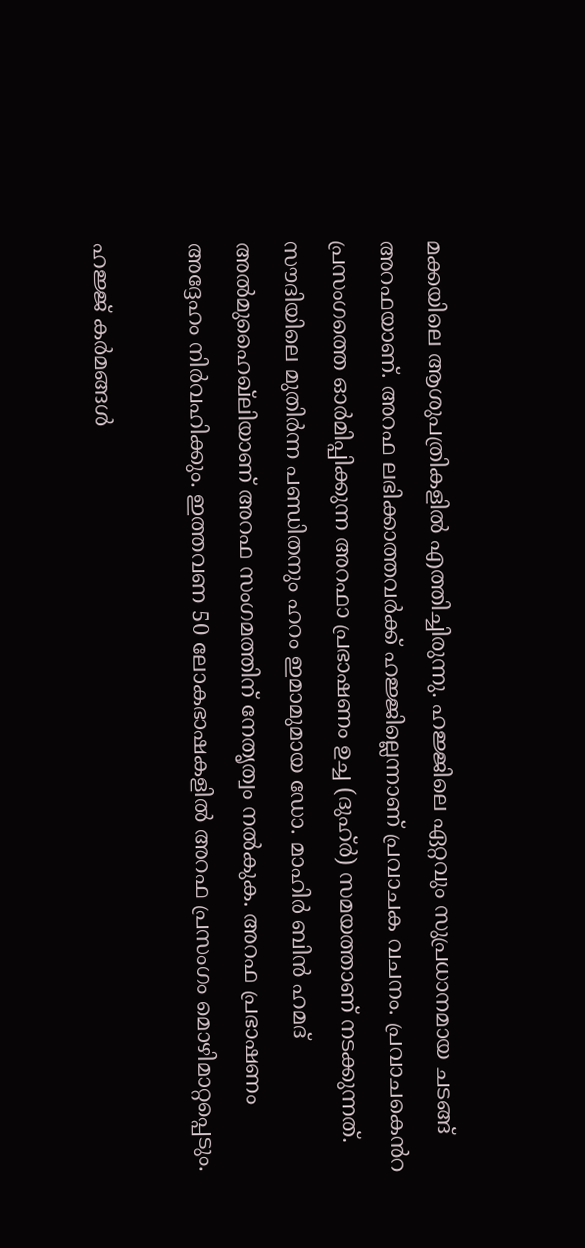മക്കയിലെ ആശുപത്രികളിൽ എത്തിച്ചിരുന്നു. ഹജ്ജിലെ ഏറ്റവും സുപ്രധാനമായ ചടങ്ങ് അറഫയാണ്. അറഫ ലഭിക്കാത്തവർക്ക് ഹജ്ജില്ലെന്നാണ് പ്രവാചക വചനം. പ്രവാചകെൻറ പ്രസംഗത്തെ ഓർമിപ്പിക്കുന്ന അറഫാ പ്രഭാഷണം ഉച്ച (ദുഹ്ർ) സമയത്താണ് നടക്കുന്നത്. സൗദിയിലെ മുതിർന്ന പണ്ഡിതനും ഹറം ഇമാമുമായ ഡോ. മാഹിർ ബിൻ ഹമദ് അൽമുഹൈഖ്ലിയാണ് അറഫ സംഗമത്തിന് നേതൃത്വം നൽകുക. അറഫ പ്രഭാഷണം അദ്ദേഹം നിർവഹിക്കും. ഇത്തവണ 50 ലോകഭാഷകളിൽ അറഫ പ്രസംഗം മൊഴിമാറ്റപ്പെടും.

ഹജ്ജ് കർമങ്ങൾ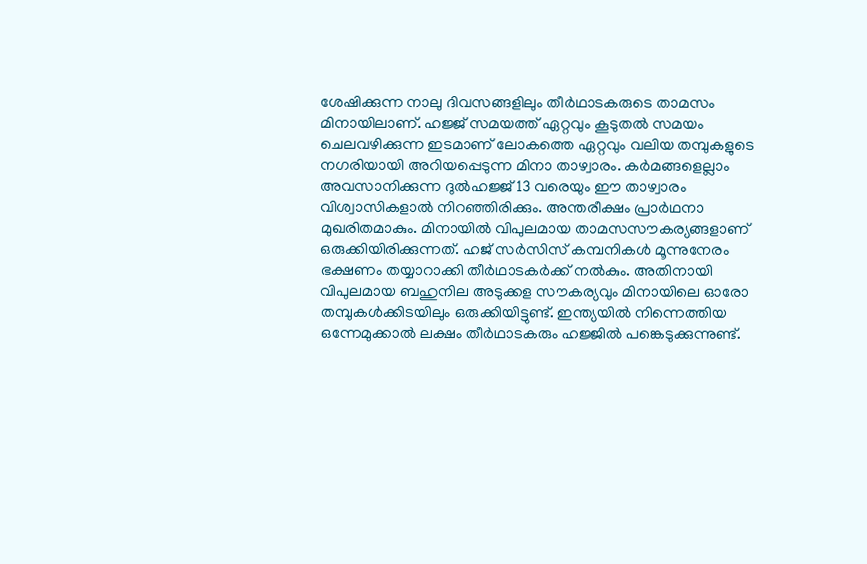ശേഷിക്കുന്ന നാലു ദിവസങ്ങളിലും തീർഥാടകരുടെ താമസം മിനായിലാണ്. ഹജ്ജ് സമയത്ത് ഏറ്റവും കൂടുതൽ സമയം ചെലവഴിക്കുന്ന ഇടമാണ് ലോകത്തെ ഏറ്റവും വലിയ തമ്പുകളുടെ നഗരിയായി അറിയപ്പെടുന്ന മിനാ താഴ്വാരം. കർമങ്ങളെല്ലാം അവസാനിക്കുന്ന ദുൽഹജ്ജ് 13 വരെയും ഈ താഴ്വാരം വിശ്വാസികളാൽ നിറഞ്ഞിരിക്കും. അന്തരീക്ഷം പ്രാർഥനാ മുഖരിതമാകും. മിനായിൽ വിപുലമായ താമസസൗകര്യങ്ങളാണ് ഒരുക്കിയിരിക്കുന്നത്. ഹജ് സർസിസ് കമ്പനികൾ മൂന്നുനേരം ഭക്ഷണം തയ്യാറാക്കി തീർഥാടകർക്ക് നൽകും. അതിനായി വിപുലമായ ബഹുനില അടുക്കള സൗകര്യവും മിനായിലെ ഓരോ തമ്പുകൾക്കിടയിലും ഒരുക്കിയിട്ടുണ്ട്. ഇന്ത്യയിൽ നിന്നെത്തിയ ഒന്നേമുക്കാൽ ലക്ഷം തീർഥാടകരും ഹജ്ജിൽ പങ്കെടുക്കുന്നുണ്ട്.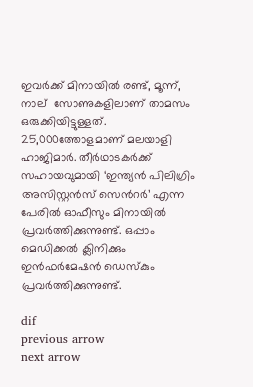ഇവർക്ക് മിനായിൽ രണ്ട്, മൂന്ന്, നാല്  സോണുകളിലാണ് താമസം ഒരുക്കിയിട്ടുള്ളത്. 25,000ത്തോളമാണ് മലയാളി ഹാജിമാർ. തീർഥാടകർക്ക് സഹായവുമായി ‘ഇന്ത്യൻ പിലിഗ്രിം അസിസ്റ്റൻസ് സെൻറർ’ എന്ന പേരിൽ ഓഫീസും മിനായിൽ പ്രവർത്തിക്കുന്നുണ്ട്. ഒപ്പാം മെഡിക്കൽ ക്ലിനിക്കും ഇൻഫർമേഷൻ ഡെസ്കും പ്രവർത്തിക്കുന്നുണ്ട്.

dif
previous arrow
next arrow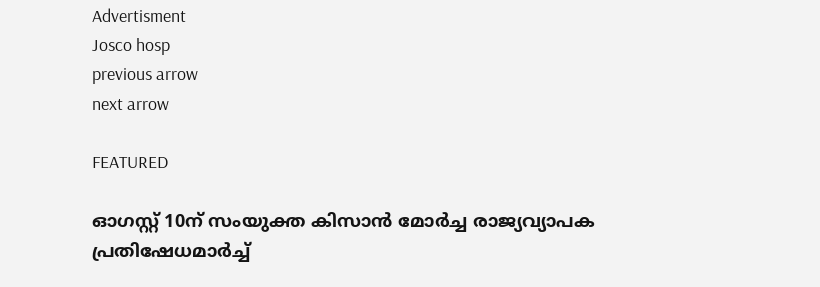Advertisment
Josco hosp
previous arrow
next arrow

FEATURED

ഓഗസ്റ്റ് 10ന് സംയുക്ത കിസാൻ മോർച്ച രാജ്യവ്യാപക പ്രതിഷേധമാർച്ച്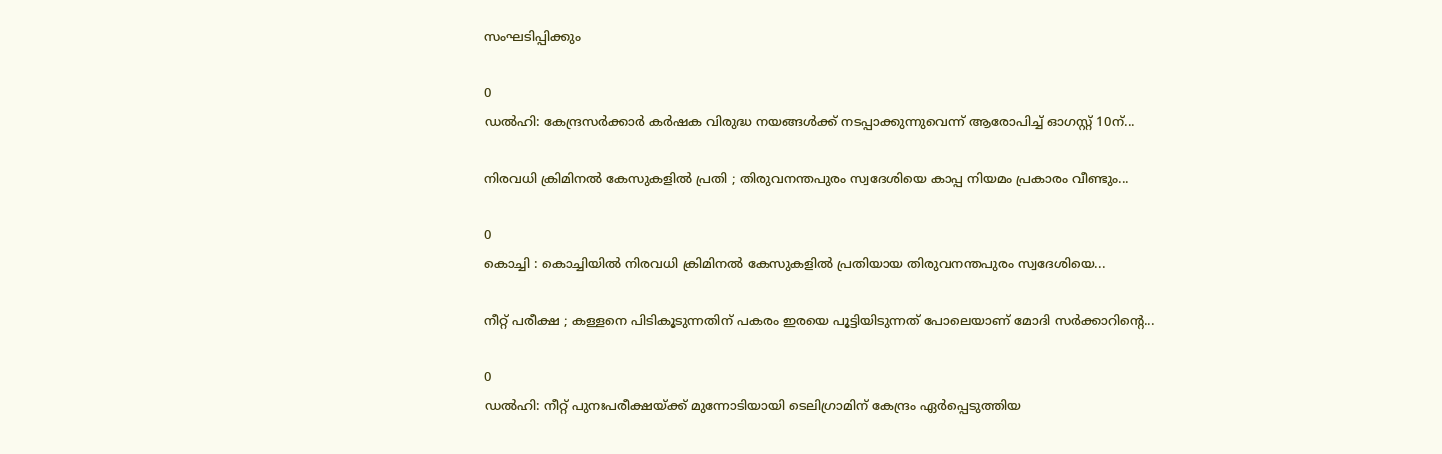സംഘടിപ്പിക്കും

0
ഡൽഹി: കേന്ദ്രസർക്കാർ കർഷക വിരുദ്ധ നയങ്ങൾക്ക് നടപ്പാക്കുന്നുവെന്ന് ആരോപിച്ച് ഓഗസ്റ്റ് 10ന്...

നിരവധി ക്രിമിനൽ കേസുകളിൽ പ്രതി ; തിരുവനന്തപുരം സ്വദേശിയെ കാപ്പ നിയമം പ്രകാരം വീണ്ടും...

0
കൊച്ചി : കൊച്ചിയിൽ നിരവധി ക്രിമിനൽ കേസുകളിൽ പ്രതിയായ തിരുവനന്തപുരം സ്വദേശിയെ...

നീറ്റ് പരീക്ഷ ; കള്ളനെ പിടികൂടുന്നതിന് പകരം ഇരയെ പൂട്ടിയിടുന്നത് പോലെയാണ് മോദി സർക്കാറിന്റെ...

0
ഡൽഹി: നീറ്റ് പുനഃപരീക്ഷയ്ക്ക് മുന്നോടിയായി ടെലിഗ്രാമിന് കേന്ദ്രം ഏർപ്പെടുത്തിയ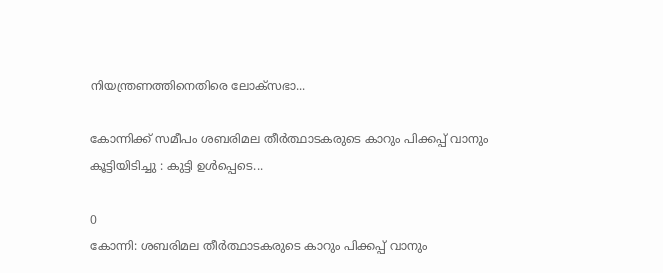നിയന്ത്രണത്തിനെതിരെ ലോക്സഭാ...

കോന്നിക്ക് സമീപം ശബരിമല തീർത്ഥാടകരുടെ കാറും പിക്കപ്പ് വാനും കൂട്ടിയിടിച്ചു : കുട്ടി ഉൾപ്പെടെ...

0
കോന്നി: ശബരിമല തീർത്ഥാടകരുടെ കാറും പിക്കപ്പ് വാനും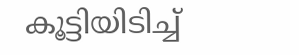കൂട്ടിയിടിച്ച്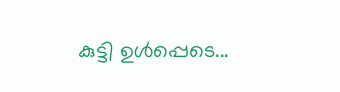കുട്ടി ഉൾപ്പെടെ...